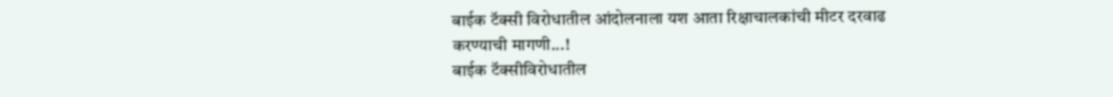बाईक टॅक्सी विरोधातील आंदोलनाला यश आता रिक्षाचालकांची मीटर दरवाढ करण्याची मागणी...!
बाईक टॅक्सीविरोधातील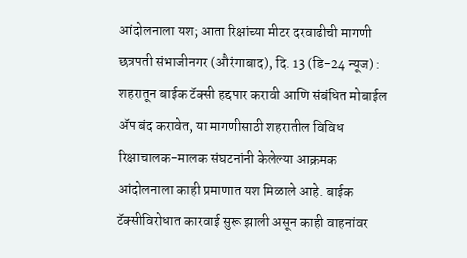आंदोलनाला यश; आता रिक्षांच्या मीटर दरवाढीची मागणी
छत्रपती संभाजीनगर (औरंगाबाद), दि. 13 (डि-24 न्यूज) : शहरातून बाईक टॅक्सी हद्दपार करावी आणि संबंधित मोबाईल ॲप बंद करावेत, या मागणीसाठी शहरातील विविध रिक्षाचालक-मालक संघटनांनी केलेल्या आक्रमक आंदोलनाला काही प्रमाणात यश मिळाले आहे. बाईक टॅक्सीविरोधात कारवाई सुरू झाली असून काही वाहनांवर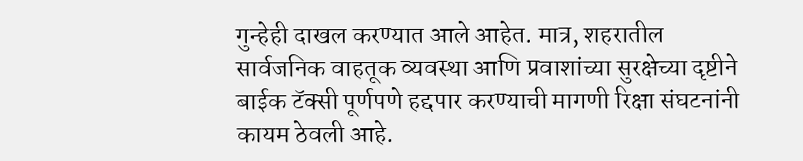गुन्हेही दाखल करण्यात आले आहेत. मात्र, शहरातील सार्वजनिक वाहतूक व्यवस्था आणि प्रवाशांच्या सुरक्षेच्या दृष्टीने बाईक टॅक्सी पूर्णपणे हद्दपार करण्याची मागणी रिक्षा संघटनांनी कायम ठेवली आहे.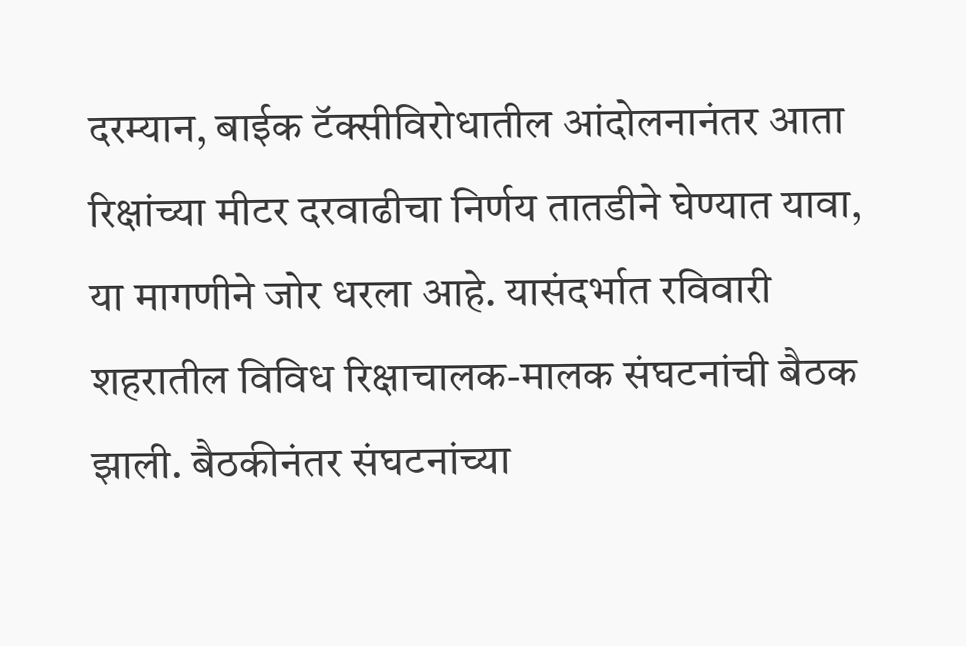दरम्यान, बाईक टॅक्सीविरोधातील आंदोलनानंतर आता रिक्षांच्या मीटर दरवाढीचा निर्णय तातडीने घेण्यात यावा, या मागणीने जोर धरला आहे. यासंदर्भात रविवारी शहरातील विविध रिक्षाचालक-मालक संघटनांची बैठक झाली. बैठकीनंतर संघटनांच्या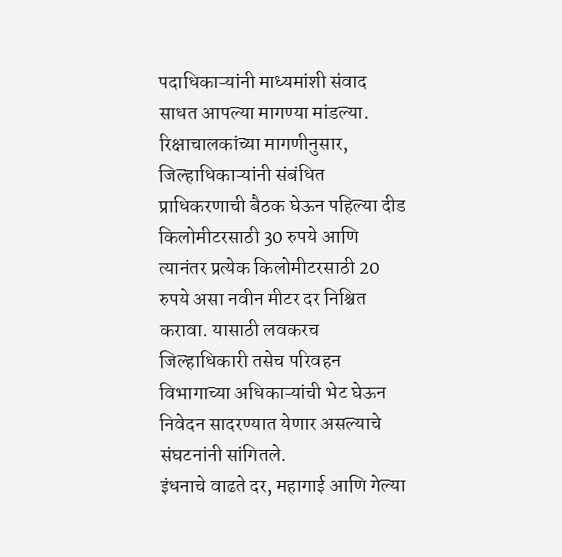पदाधिकाऱ्यांनी माध्यमांशी संवाद साधत आपल्या मागण्या मांडल्या.
रिक्षाचालकांच्या मागणीनुसार, जिल्हाधिकाऱ्यांनी संबंधित प्राधिकरणाची बैठक घेऊन पहिल्या दीड किलोमीटरसाठी 30 रुपये आणि त्यानंतर प्रत्येक किलोमीटरसाठी 20 रुपये असा नवीन मीटर दर निश्चित करावा. यासाठी लवकरच जिल्हाधिकारी तसेच परिवहन विभागाच्या अधिकाऱ्यांची भेट घेऊन निवेदन सादरण्यात येणार असल्याचे संघटनांनी सांगितले.
इंधनाचे वाढते दर, महागाई आणि गेल्या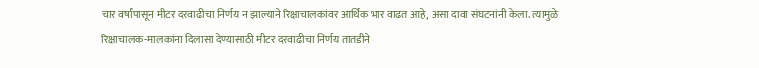चार वर्षांपासून मीटर दरवाढीचा निर्णय न झाल्याने रिक्षाचालकांवर आर्थिक भार वाढत आहे, असा दावा संघटनांनी केला. त्यामुळे रिक्षाचालक-मालकांना दिलासा देण्यासाठी मीटर दरवाढीचा निर्णय तातडीने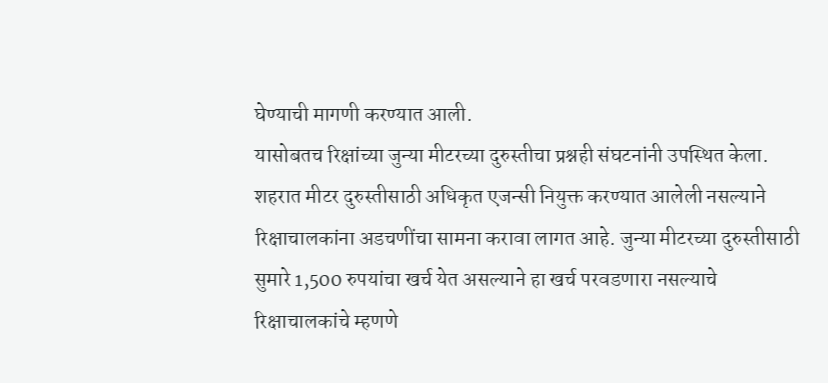घेण्याची मागणी करण्यात आली.
यासोबतच रिक्षांच्या जुन्या मीटरच्या दुरुस्तीचा प्रश्नही संघटनांनी उपस्थित केला. शहरात मीटर दुरुस्तीसाठी अधिकृत एजन्सी नियुक्त करण्यात आलेली नसल्याने रिक्षाचालकांना अडचणींचा सामना करावा लागत आहे. जुन्या मीटरच्या दुरुस्तीसाठी सुमारे 1,500 रुपयांचा खर्च येत असल्याने हा खर्च परवडणारा नसल्याचे रिक्षाचालकांचे म्हणणे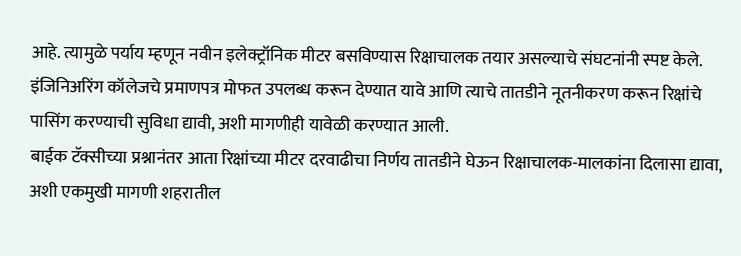आहे. त्यामुळे पर्याय म्हणून नवीन इलेक्ट्रॉनिक मीटर बसविण्यास रिक्षाचालक तयार असल्याचे संघटनांनी स्पष्ट केले.
इंजिनिअरिंग कॉलेजचे प्रमाणपत्र मोफत उपलब्ध करून देण्यात यावे आणि त्याचे तातडीने नूतनीकरण करून रिक्षांचे पासिंग करण्याची सुविधा द्यावी, अशी मागणीही यावेळी करण्यात आली.
बाईक टॅक्सीच्या प्रश्नानंतर आता रिक्षांच्या मीटर दरवाढीचा निर्णय तातडीने घेऊन रिक्षाचालक-मालकांना दिलासा द्यावा, अशी एकमुखी मागणी शहरातील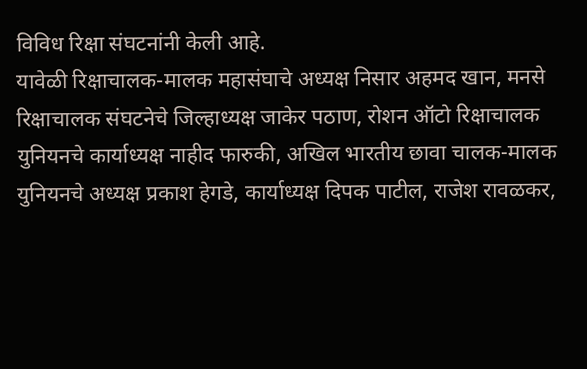विविध रिक्षा संघटनांनी केली आहे.
यावेळी रिक्षाचालक-मालक महासंघाचे अध्यक्ष निसार अहमद खान, मनसे रिक्षाचालक संघटनेचे जिल्हाध्यक्ष जाकेर पठाण, रोशन ऑटो रिक्षाचालक युनियनचे कार्याध्यक्ष नाहीद फारुकी, अखिल भारतीय छावा चालक-मालक युनियनचे अध्यक्ष प्रकाश हेगडे, कार्याध्यक्ष दिपक पाटील, राजेश रावळकर,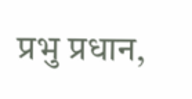प्रभु प्रधान,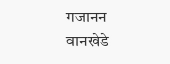गजानन वानखेडे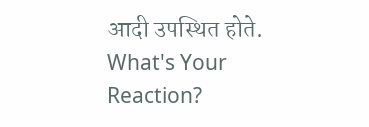आदी उपस्थित होते.
What's Your Reaction?